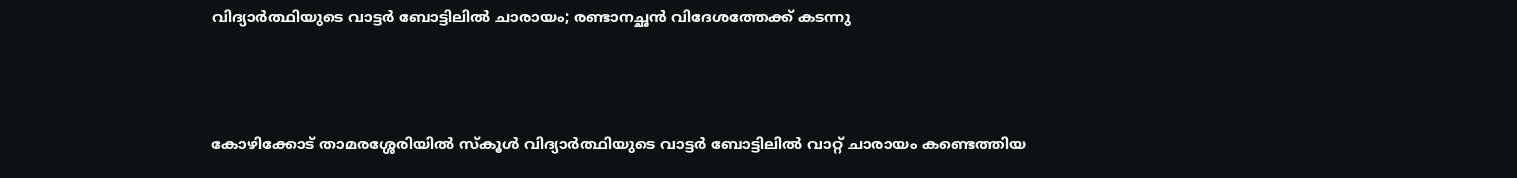വിദ്യാർത്ഥിയുടെ വാട്ടർ ബോട്ടിലിൽ ചാരായം; രണ്ടാനച്ഛൻ വിദേശത്തേക്ക് കടന്നു



കോഴിക്കോട് താമരശ്ശേരിയില്‍ സ്കൂൾ വിദ്യാർത്ഥിയുടെ വാട്ടർ ബോട്ടിലിൽ വാറ്റ് ചാരായം കണ്ടെത്തിയ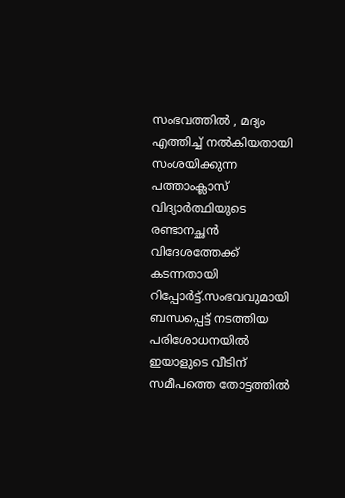സംഭവത്തിൽ , മദ്യം എത്തിച്ച് നൽകിയതായി സംശയിക്കുന്ന പത്താംക്ലാസ് വിദ്യാർത്ഥിയുടെ രണ്ടാനച്ഛൻ വിദേശത്തേക്ക് കടന്നതായി റിപ്പോർട്ട്.സംഭവവുമായി ബന്ധപ്പെട്ട് നടത്തിയ പരിശോധനയിൽ ഇയാളുടെ വീടിന് സമീപത്തെ തോട്ടത്തിൽ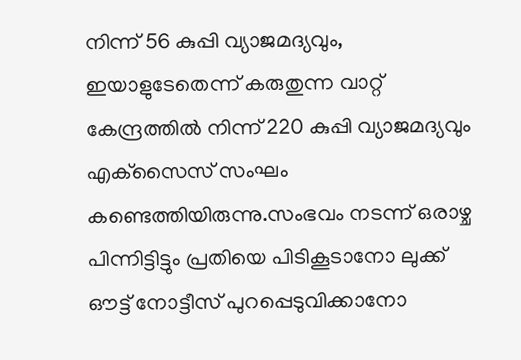നിന്ന് 56 കുപ്പി വ്യാജമദ്യവും, ഇയാളുടേതെന്ന് കരുതുന്ന വാറ്റ് കേന്ദ്രത്തിൽ നിന്ന് 220 കുപ്പി വ്യാജമദ്യവും എക്‌സൈസ് സംഘം കണ്ടെത്തിയിരുന്നു.സംഭവം നടന്ന് ഒരാഴ്ച പിന്നിട്ടിട്ടും പ്രതിയെ പിടികൂടാനോ ലുക്ക് ഔട്ട് നോട്ടീസ് പുറപ്പെടുവിക്കാനോ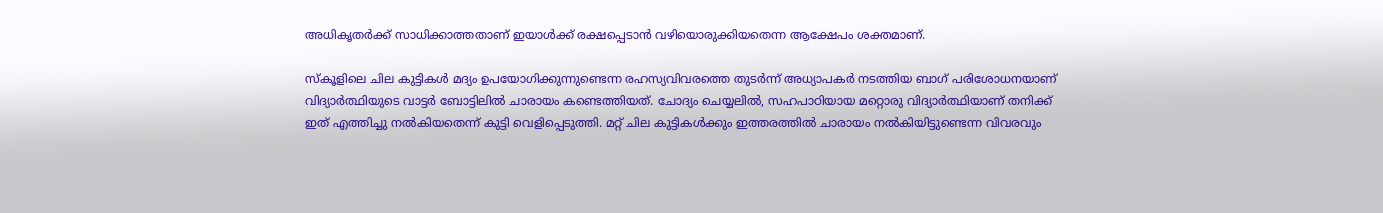അധികൃതർക്ക് സാധിക്കാത്തതാണ് ഇയാൾക്ക് രക്ഷപ്പെടാൻ വഴിയൊരുക്കിയതെന്ന ആക്ഷേപം ശക്തമാണ്.

സ്‌കൂളിലെ ചില കുട്ടികൾ മദ്യം ഉപയോഗിക്കുന്നുണ്ടെന്ന രഹസ്യവിവരത്തെ തുടർന്ന് അധ്യാപകർ നടത്തിയ ബാഗ് പരിശോധനയാണ് വിദ്യാർത്ഥിയുടെ വാട്ടർ ബോട്ടിലിൽ ചാരായം കണ്ടെത്തിയത്. ചോദ്യം ചെയ്യലിൽ, സഹപാഠിയായ മറ്റൊരു വിദ്യാർത്ഥിയാണ് തനിക്ക് ഇത് എത്തിച്ചു നൽകിയതെന്ന് കുട്ടി വെളിപ്പെടുത്തി. മറ്റ് ചില കുട്ടികൾക്കും ഇത്തരത്തിൽ ചാരായം നൽകിയിട്ടുണ്ടെന്ന വിവരവും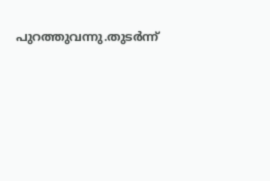പുറത്തുവന്നു.തുടർന്ന്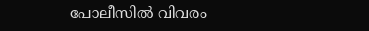പോലീസിൽ വിവരം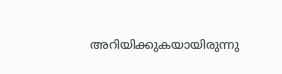അറിയിക്കുകയായിരുന്നു